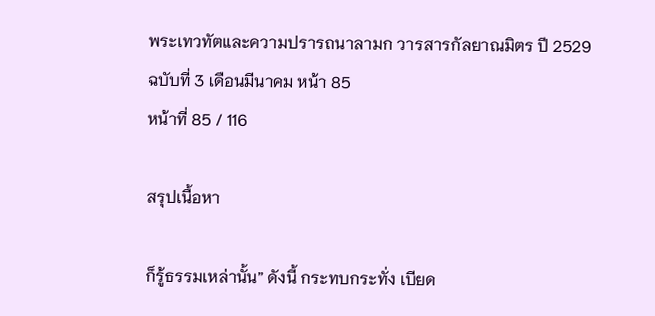พระเทวทัตและความปรารถนาลามก วารสารกัลยาณมิตร ปี 2529 ฉบับที่ 3 เดือนมีนาคม หน้า 85
หน้าที่ 85 / 116

สรุปเนื้อหา

ก็รู้ธรรมเหล่านั้น” ดังนี้ กระทบกระทั่ง เบียด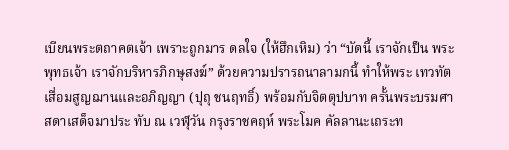เบียนพระตถาคตเจ้า เพราะถูกมาร ดลใจ (ให้ฮึกเหิม) ว่า “บัดนี้ เราจักเป็น พระพุทธเจ้า เราจักบริหารภิกษุสงฆ์” ด้วยความปรารถนาลามกนี้ ทำให้พระ เทวทัตเสื่อมสูญฌานและอภิญญา (ปุถุ ชนฤทธิ์) พร้อมกับจิตตุปบาท ครั้นพระบรมศาสดาเสด็จมาประ ทับ ณ เวฬุวัน กรุงราชคฤห์ พระโมค คัลลานะเถระท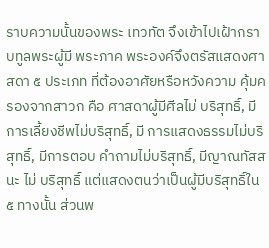ราบความนั้นของพระ เทวทัต จึงเข้าไปเฝ้ากราบทูลพระผู้มี พระภาค พระองค์จึงตรัสแสดงศาสดา ๕ ประเภท ที่ต้องอาศัยหรือหวังความ คุ้มครองจากสาวก คือ ศาสดาผู้มีศีลไม่ บริสุทธิ์, มีการเลี้ยงชีพไม่บริสุทธิ์, มี การแสดงธรรมไม่บริสุทธิ์, มีการตอบ คำถามไม่บริสุทธิ์, มีญาณทัสสนะ ไม่ บริสุทธิ์ แต่แสดงตนว่าเป็นผู้มีบริสุทธิ์ใน ๕ ทางนั้น ส่วนพ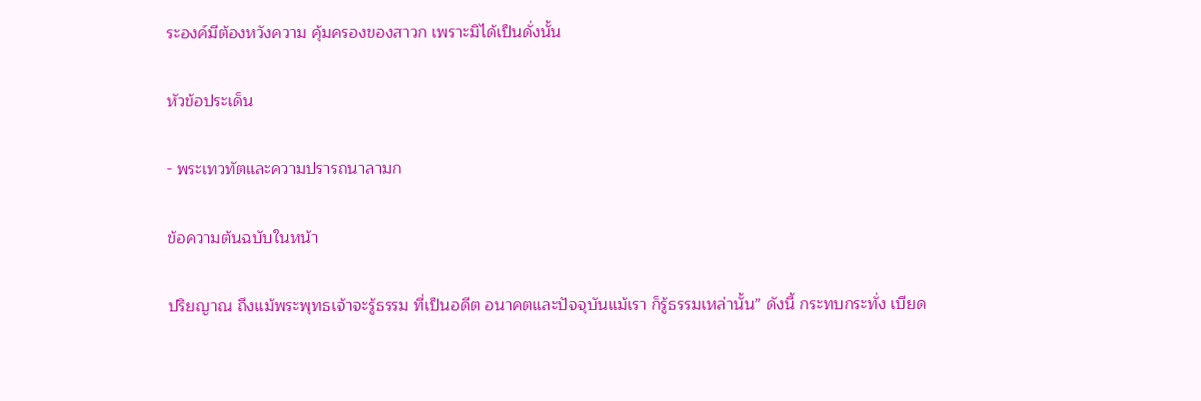ระองค์มีต้องหวังความ คุ้มครองของสาวก เพราะมิได้เป็นดั่งนั้น

หัวข้อประเด็น

- พระเทวทัตและความปรารถนาลามก

ข้อความต้นฉบับในหน้า

ปริยญาณ ถึงแม้พระพุทธเจ้าจะรู้ธรรม ที่เป็นอดีต อนาคตและปัจจุบันแม้เรา ก็รู้ธรรมเหล่านั้น” ดังนี้ กระทบกระทั่ง เบียด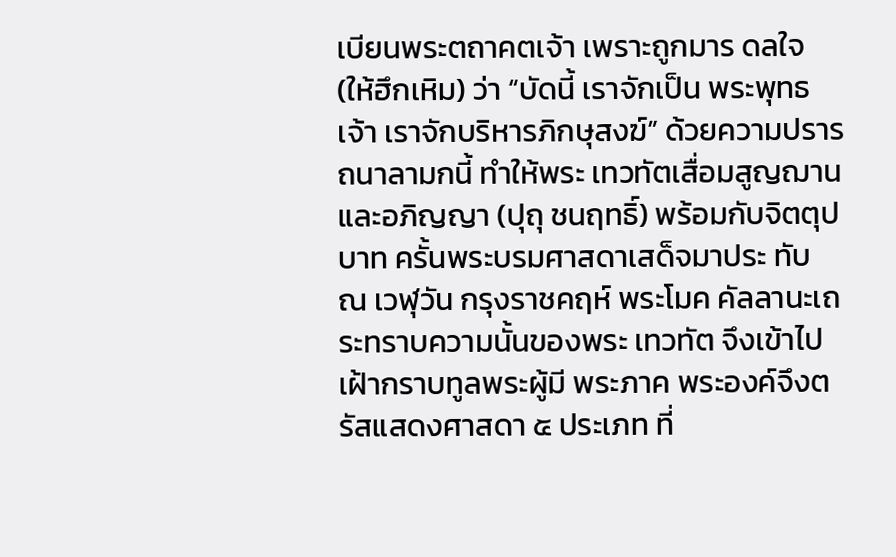เบียนพระตถาคตเจ้า เพราะถูกมาร ดลใจ (ให้ฮึกเหิม) ว่า “บัดนี้ เราจักเป็น พระพุทธเจ้า เราจักบริหารภิกษุสงฆ์” ด้วยความปรารถนาลามกนี้ ทำให้พระ เทวทัตเสื่อมสูญฌานและอภิญญา (ปุถุ ชนฤทธิ์) พร้อมกับจิตตุปบาท ครั้นพระบรมศาสดาเสด็จมาประ ทับ ณ เวฬุวัน กรุงราชคฤห์ พระโมค คัลลานะเถระทราบความนั้นของพระ เทวทัต จึงเข้าไปเฝ้ากราบทูลพระผู้มี พระภาค พระองค์จึงตรัสแสดงศาสดา ๕ ประเภท ที่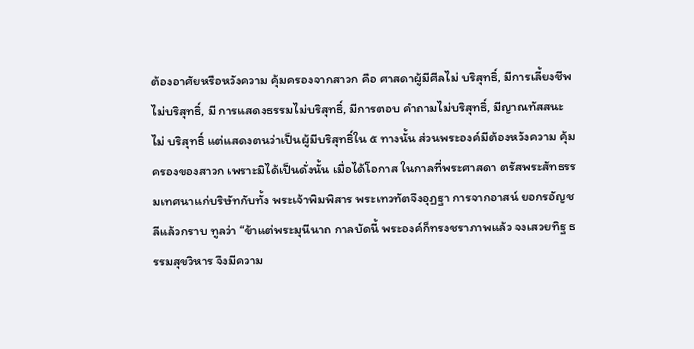ต้องอาศัยหรือหวังความ คุ้มครองจากสาวก คือ ศาสดาผู้มีศีลไม่ บริสุทธิ์, มีการเลี้ยงชีพไม่บริสุทธิ์, มี การแสดงธรรมไม่บริสุทธิ์, มีการตอบ คำถามไม่บริสุทธิ์, มีญาณทัสสนะ ไม่ บริสุทธิ์ แต่แสดงตนว่าเป็นผู้มีบริสุทธิ์ใน ๕ ทางนั้น ส่วนพระองค์มีต้องหวังความ คุ้มครองของสาวก เพราะมิได้เป็นดั่งนั้น เมื่อได้โอกาส ในกาลที่พระศาสดา ตรัสพระสัทธรรมเทศนาแก่บริษัทกับทั้ง พระเจ้าพิมพิสาร พระเทวทัตจึงอุฏฐา การจากอาสน์ ยอกรอัญชลีแล้วกราบ ทูลว่า “ข้าแต่พระมุนีนาถ กาลบัดนี้ พระองค์ก็ทรงชราภาพแล้ว จงเสวยทิฐ ธรรมสุขวิหาร จึงมีความ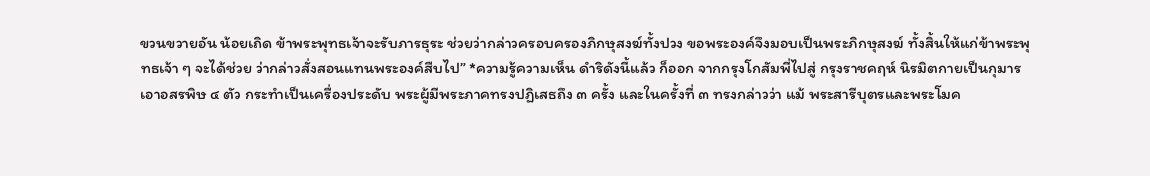ขวนขวายอัน น้อยเถิด ข้าพระพุทธเจ้าจะรับภารธุระ ช่วยว่ากล่าวครอบครองภิกษุสงฆ์ทั้งปวง ขอพระองค์จึงมอบเป็นพระภิกษุสงฆ์ ทั้งสิ้นให้แก่ข้าพระพุทธเจ้า ๆ จะได้ช่วย ว่ากล่าวสั่งสอนแทนพระองค์สืบไป” *ความรู้ความเห็น ดำริดังนี้แล้ว ก็ออก จากกรุงโกสัมพี่ไปสู่ กรุงราชคฤห์ นิรมิตกายเป็นกุมาร เอาอสรพิษ ๔ ตัว กระทำเป็นเครื่องประดับ พระผู้มีพระภาคทรงปฏิเสธถึง ๓ ครั้ง และในครั้งที่ ๓ ทรงกล่าวว่า แม้ พระสารีบุตรและพระโมค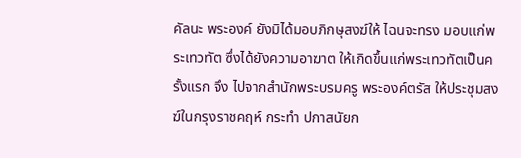คัลนะ พระองค์ ยังมิได้มอบภิกษุสงฆ์ให้ ไฉนจะทรง มอบแก่พระเทวทัต ซึ่งได้ยังความอาฆาต ให้เกิดขึ้นแก่พระเทวทัตเป็นครั้งแรก จึง ไปจากสำนักพระบรมครู พระองค์ตรัส ให้ประชุมสงฆ์ในกรุงราชคฤห์ กระทำ ปกาสนัยก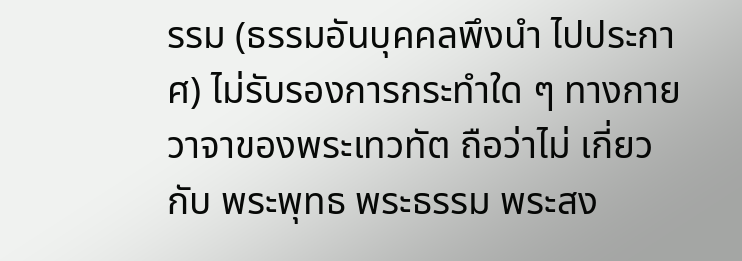รรม (ธรรมอันบุคคลพึงนำ ไปประกาศ) ไม่รับรองการกระทำใด ๆ ทางกาย วาจาของพระเทวทัต ถือว่าไม่ เกี่ยวกับ พระพุทธ พระธรรม พระสง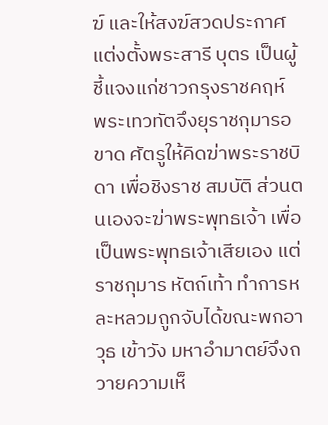ฆ์ และให้สงฆ์สวดประกาศแต่งตั้งพระสารี บุตร เป็นผู้ชี้แจงแก่ชาวกรุงราชคฤห์ พระเทวทัตจึงยุราชกุมารอขาด ศัตรูให้คิดฆ่าพระราชบิดา เพื่อชิงราช สมบัติ ส่วนตนเองจะฆ่าพระพุทธเจ้า เพื่อเป็นพระพุทธเจ้าเสียเอง แต่ราชกุมาร หัตถ์เท้า ทำการหละหลวมถูกจับได้ขณะพกอาวุธ เข้าวัง มหาอำมาตย์จึงถวายความเห็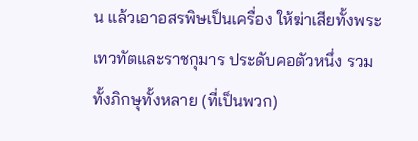น แล้วเอาอสรพิษเป็นเครื่อง ให้ฆ่าเสียทั้งพระเทวทัตและราชกุมาร ประดับคอตัวหนึ่ง รวมทั้งภิกษุทั้งหลาย (ที่เป็นพวก)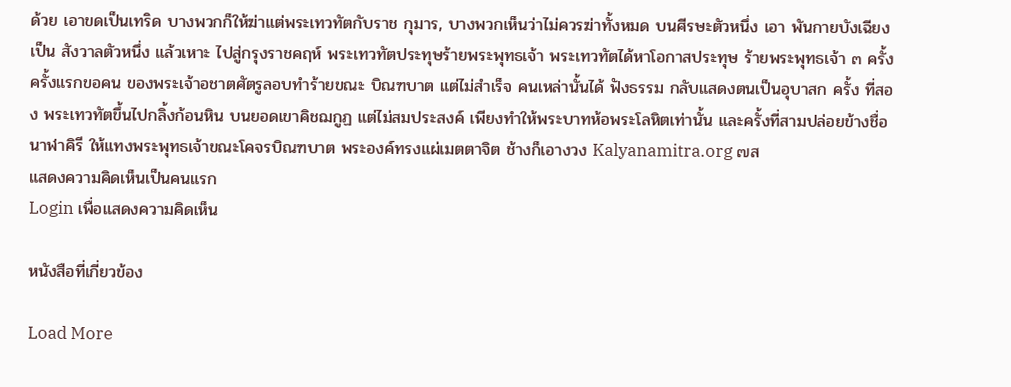ด้วย เอาขดเป็นเทริด บางพวกก็ให้ฆ่าแต่พระเทวทัตกับราช กุมาร, บางพวกเห็นว่าไม่ควรฆ่าทั้งหมด บนศีรษะตัวหนึ่ง เอา พันกายบังเฉียงเป็น สังวาลตัวหนึ่ง แล้วเหาะ ไปสู่กรุงราชคฤห์ พระเทวทัตประทุษร้ายพระพุทธเจ้า พระเทวทัตได้หาโอกาสประทุษ ร้ายพระพุทธเจ้า ๓ ครั้ง ครั้งแรกขอคน ของพระเจ้าอชาตศัตรูลอบทำร้ายขณะ บิณฑบาต แต่ไม่สำเร็จ คนเหล่านั้นได้ ฟังธรรม กลับแสดงตนเป็นอุบาสก ครั้ง ที่สอง พระเทวทัตขึ้นไปกลิ้งก้อนหิน บนยอดเขาคิชฌกูฏ แต่ไม่สมประสงค์ เพียงทำให้พระบาทห้อพระโลหิตเท่านั้น และครั้งที่สามปล่อยข้างชื่อนาฬาคิรี ให้แทงพระพุทธเจ้าขณะโคจรบิณฑบาต พระองค์ทรงแผ่เมตตาจิต ช้างก็เอางวง Kalyanamitra.org ๗ส
แสดงความคิดเห็นเป็นคนแรก
Login เพื่อแสดงความคิดเห็น

หนังสือที่เกี่ยวข้อง

Load More